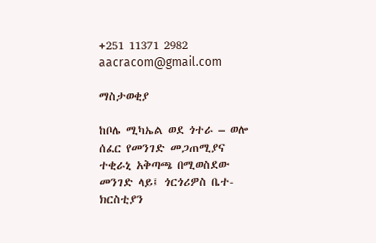+251 11371 2982 aacracom@gmail.com

ማስታወቂያ

ከቦሌ ሚካኤል ወደ ጎተራ – ወሎ ሰፈር የመንገድ መጋጠሚያና ተቂራኒ አቅጣጫ በሚወስደው መንገድ ላይ፤ ጎርጎሪዎስ ቤተ-ክርስቲያን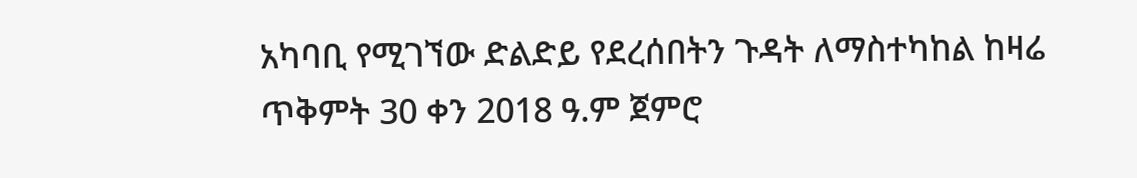አካባቢ የሚገኘው ድልድይ የደረሰበትን ጉዳት ለማስተካከል ከዛሬ ጥቅምት 30 ቀን 2018 ዓ.ም ጀምሮ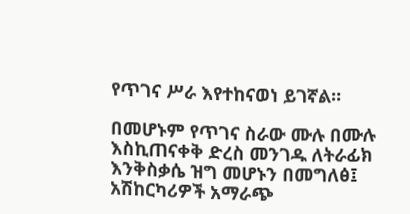የጥገና ሥራ እየተከናወነ ይገኛል።

በመሆኑም የጥገና ስራው ሙሉ በሙሉ እስኪጠናቀቅ ድረስ መንገዱ ለትራፊክ እንቅስቃሴ ዝግ መሆኑን በመግለፅ፤ አሽከርካሪዎች አማራጭ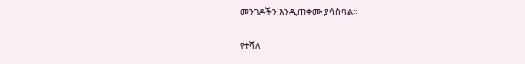መንገዶችን እንዲጠቀሙ ያሳስባል።

የተሻለ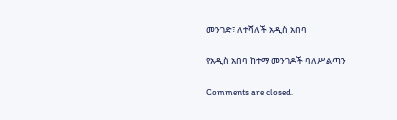መንገድ፣ ለተሻለች አዲስ አበባ

የአዲስ አበባ ከተማ መንገዶች ባለሥልጣን

Comments are closed.